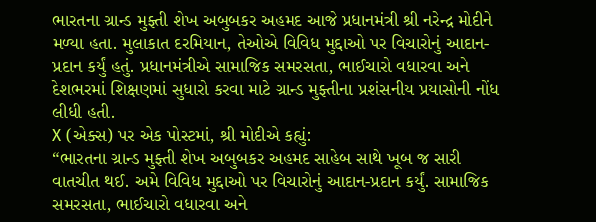ભારતના ગ્રાન્ડ મુફ્તી શેખ અબુબકર અહમદ આજે પ્રધાનમંત્રી શ્રી નરેન્દ્ર મોદીને મળ્યા હતા. મુલાકાત દરમિયાન, તેઓએ વિવિધ મુદ્દાઓ પર વિચારોનું આદાન-પ્રદાન કર્યું હતું. પ્રધાનમંત્રીએ સામાજિક સમરસતા, ભાઈચારો વધારવા અને દેશભરમાં શિક્ષણમાં સુધારો કરવા માટે ગ્રાન્ડ મુફ્તીના પ્રશંસનીય પ્રયાસોની નોંધ લીધી હતી.
X (એક્સ) પર એક પોસ્ટમાં, શ્રી મોદીએ કહ્યું:
“ભારતના ગ્રાન્ડ મુફ્તી શેખ અબુબકર અહમદ સાહેબ સાથે ખૂબ જ સારી વાતચીત થઈ. અમે વિવિધ મુદ્દાઓ પર વિચારોનું આદાન-પ્રદાન કર્યું. સામાજિક સમરસતા, ભાઈચારો વધારવા અને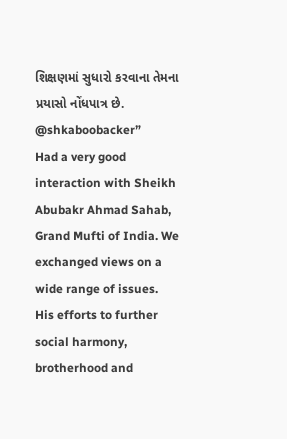શિક્ષણમાં સુધારો કરવાના તેમના પ્રયાસો નોંધપાત્ર છે.
@shkaboobacker”
Had a very good interaction with Sheikh Abubakr Ahmad Sahab, Grand Mufti of India. We exchanged views on a wide range of issues. His efforts to further social harmony, brotherhood and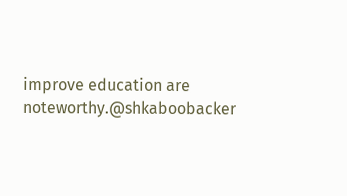improve education are noteworthy.@shkaboobacker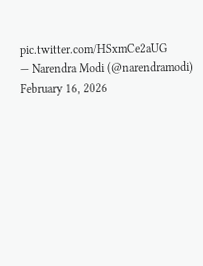pic.twitter.com/HSxmCe2aUG
— Narendra Modi (@narendramodi) February 16, 2026